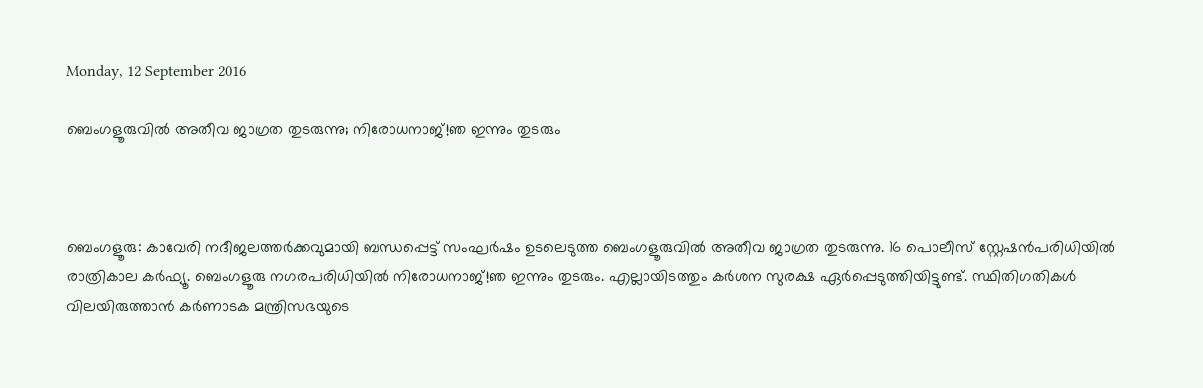Monday, 12 September 2016

ബെംഗളൂരുവില്‍ അതീവ ജാഗ്രത തുടരുന്നു; നിരോധനാജ്!ഞ ഇന്നും തുടരും



ബെംഗളൂരു: കാവേരി നദീജലത്തര്‍ക്കവുമായി ബന്ധപ്പെട്ട് സംഘര്‍ഷം ഉടലെടുത്ത ബെംഗളൂരുവില്‍ അതീവ ജാഗ്രത തുടരുന്നു. 16 പൊലീസ് സ്റ്റേഷന്‍പരിധിയില്‍ രാത്രികാല കര്‍ഫ്യൂ. ബെംഗളൂരു നഗരപരിധിയില്‍ നിരോധനാജ്!ഞ ഇന്നും തുടരും. എല്ലായിടത്തും കര്‍ശന സുരക്ഷ ഏര്‍പ്പെടുത്തിയിട്ടുണ്ട്. സ്ഥിതിഗതികള്‍ വിലയിരുത്താന്‍ കര്‍ണാടക മന്ത്രിസഭയുടെ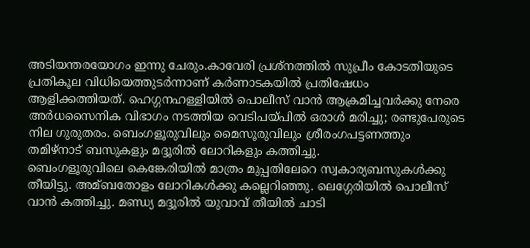അടിയന്തരയോഗം ഇന്നു ചേരും.കാവേരി പ്രശ്നത്തില്‍ സുപ്രീം കോടതിയുടെ പ്രതികൂല വിധിയെത്തുടര്‍ന്നാണ് കര്‍ണാടകയില്‍ പ്രതിഷേധം ആളിക്കത്തിയത്. ഹെഗ്ഗനഹള്ളിയില്‍ പൊലീസ് വാന്‍ ആക്രമിച്ചവര്‍ക്കു നേരെ അര്‍ധസൈനിക വിഭാഗം നടത്തിയ വെടിപയ്പില്‍ ഒരാള്‍ മരിച്ചു; രണ്ടുപേരുടെ നില ഗുരുതരം. ബെംഗളൂരുവിലും മൈസൂരുവിലും ശ്രീരംഗപട്ടണത്തും തമിഴ്നാട് ബസുകളും മദ്ദൂരില്‍ ലോറികളും കത്തിച്ചു.
ബെംഗളൂരുവിലെ കെങ്കേരിയില്‍ മാത്രം മുപ്പതിലേറെ സ്വകാര്യബസുകള്‍ക്കു തീയിട്ടു. അമ്ബതോളം ലോറികള്‍ക്കു കല്ലെറിഞ്ഞു. ലെഗ്ഗേരിയില്‍ പൊലീസ് വാന്‍ കത്തിച്ചു. മണ്ഡ്യ മദ്ദൂരില്‍ യുവാവ് തീയില്‍ ചാടി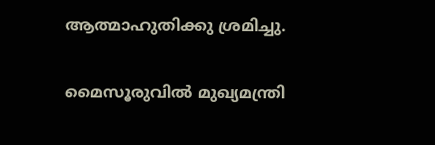ആത്മാഹുതിക്കു ശ്രമിച്ചു.

മൈസൂരുവില്‍ മുഖ്യമന്ത്രി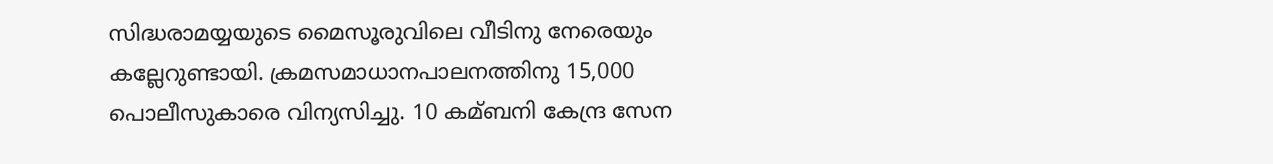സിദ്ധരാമയ്യയുടെ മൈസൂരുവിലെ വീടിനു നേരെയും കല്ലേറുണ്ടായി. ക്രമസമാധാനപാലനത്തിനു 15,000 പൊലീസുകാരെ വിന്യസിച്ചു. 10 കമ്ബനി കേന്ദ്ര സേന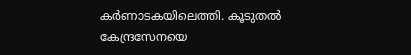കര്‍ണാടകയിലെത്തി. കൂടുതല്‍ കേന്ദ്രസേനയെ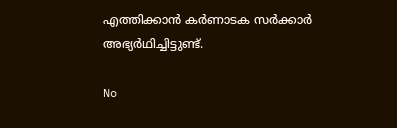എത്തിക്കാന്‍ കര്‍ണാടക സര്‍ക്കാര്‍ അഭ്യര്‍ഥിച്ചിട്ടുണ്ട്.

No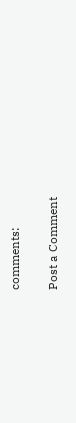comments:

Post a Comment